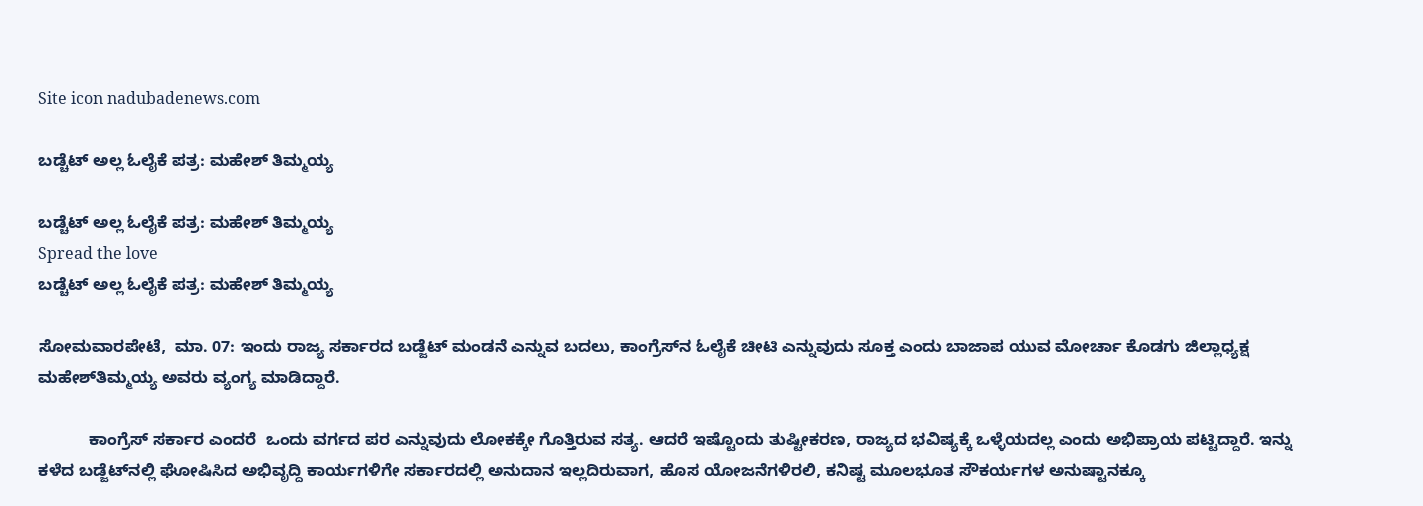Site icon nadubadenews.com

ಬಡ್ಚೆಟ್‌ ಅಲ್ಲ ಓಲೈಕೆ ಪತ್ರ: ಮಹೇಶ್‌ ತಿಮ್ಮಯ್ಯ

ಬಡ್ಚೆಟ್‌ ಅಲ್ಲ ಓಲೈಕೆ ಪತ್ರ: ಮಹೇಶ್‌ ತಿಮ್ಮಯ್ಯ
Spread the love
ಬಡ್ಚೆಟ್‌ ಅಲ್ಲ ಓಲೈಕೆ ಪತ್ರ: ಮಹೇಶ್‌ ತಿಮ್ಮಯ್ಯ

ಸೋಮವಾರಪೇಟೆ,  ಮಾ. 07: ಇಂದು ರಾಜ್ಯ ಸರ್ಕಾರದ ಬಡ್ಜೆಟ್‌ ಮಂಡನೆ ಎನ್ನುವ ಬದಲು, ಕಾಂಗ್ರೆಸ್‌ನ ಓಲೈಕೆ ಚೀಟಿ ಎನ್ನುವುದು ಸೂಕ್ತ ಎಂದು ಬಾಜಾಪ ಯುವ ಮೋರ್ಚಾ ಕೊಡಗು ಜಿಲ್ಲಾಧ್ಯಕ್ಷ ಮಹೇಶ್‌ತಿಮ್ಮಯ್ಯ ಅವರು ವ್ಯಂಗ್ಯ ಮಾಡಿದ್ದಾರೆ.

           ಕಾಂಗ್ರೆಸ್‌ ಸರ್ಕಾರ ಎಂದರೆ  ಒಂದು ವರ್ಗದ ಪರ ಎನ್ನುವುದು ಲೋಕಕ್ಕೇ ಗೊತ್ತಿರುವ ಸತ್ಯ. ಆದರೆ ಇಷ್ಟೊಂದು ತುಷ್ಟೀಕರಣ, ರಾಜ್ಯದ ಭವಿಷ್ಯಕ್ಕೆ ಒಳ್ಳೆಯದಲ್ಲ ಎಂದು ಅಭಿಪ್ರಾಯ ಪಟ್ಟಿದ್ದಾರೆ. ಇನ್ನು ಕಳೆದ ಬಡ್ಜೆಟ್‌ನಲ್ಲಿ ಘೋಷಿಸಿದ ಅಭಿವೃದ್ದಿ ಕಾರ್ಯಗಳಿಗೇ ಸರ್ಕಾರದಲ್ಲಿ ಅನುದಾನ ಇಲ್ಲದಿರುವಾಗ, ಹೊಸ ಯೋಜನೆಗಳಿರಲಿ, ಕನಿಷ್ಟ ಮೂಲಭೂತ ಸೌಕರ್ಯಗಳ ಅನುಷ್ಟಾನಕ್ಕೂ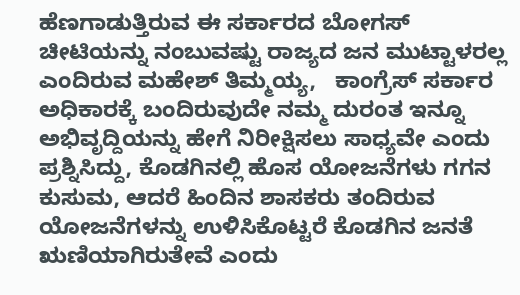ಹೆಣಗಾಡುತ್ತಿರುವ ಈ ಸರ್ಕಾರದ ಬೋಗಸ್‌ ಚೀಟಿಯನ್ನು ನಂಬುವಷ್ಟು ರಾಜ್ಯದ ಜನ ಮುಟ್ಟಾಳರಲ್ಲ ಎಂದಿರುವ ಮಹೇಶ್‌ ತಿಮ್ಮಯ್ಯ,   ಕಾಂಗ್ರೆಸ್‌ ಸರ್ಕಾರ ಅಧಿಕಾರಕ್ಕೆ ಬಂದಿರುವುದೇ ನಮ್ಮ ದುರಂತ ಇನ್ನೂ ಅಭಿವೃದ್ದಿಯನ್ನು ಹೇಗೆ ನಿರೀಕ್ಷಿಸಲು ಸಾಧ್ಯವೇ ಎಂದು ಪ್ರಶ್ನಿಸಿದ್ದು, ಕೊಡಗಿನಲ್ಲಿ ಹೊಸ ಯೋಜನೆಗಳು ಗಗನ ಕುಸುಮ, ಆದರೆ ಹಿಂದಿನ ಶಾಸಕರು ತಂದಿರುವ ಯೋಜನೆಗಳನ್ನು ಉಳಿಸಿಕೊಟ್ಟರೆ ಕೊಡಗಿನ ಜನತೆ ಋಣಿಯಾಗಿರುತೇವೆ ಎಂದು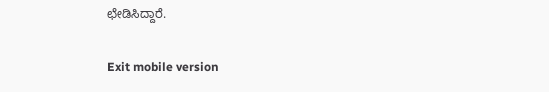ಛೇಡಿಸಿದ್ದಾರೆ.

Exit mobile version